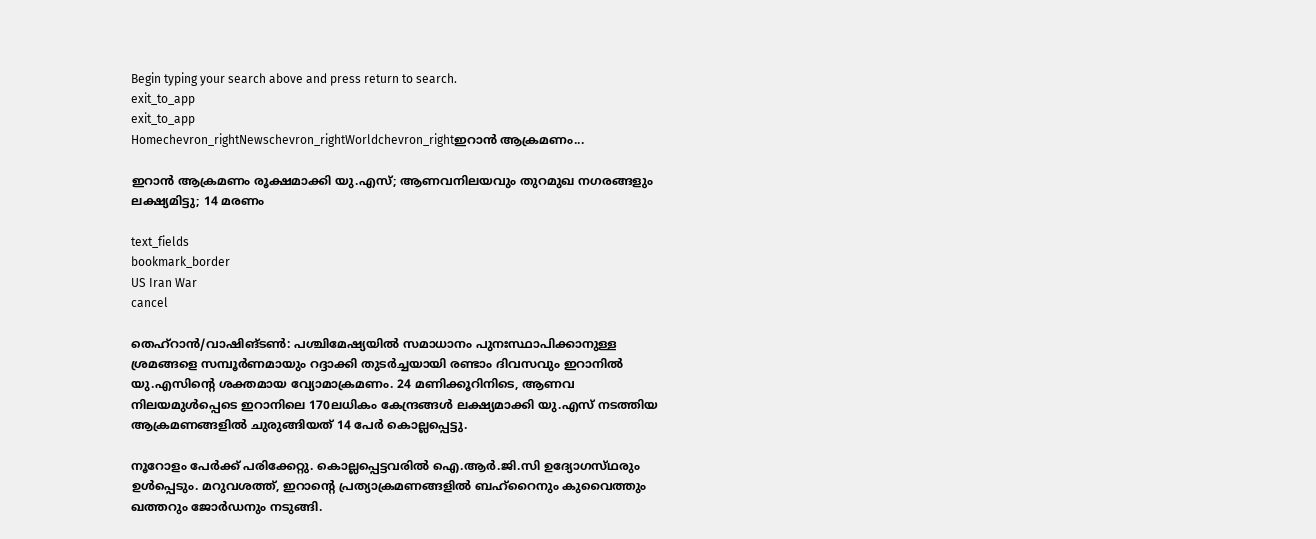Begin typing your search above and press return to search.
exit_to_app
exit_to_app
Homechevron_rightNewschevron_rightWorldchevron_rightഇറാൻ ആക്രമണം...

ഇറാൻ ആക്രമണം രൂക്ഷമാക്കി യു.എസ്; ആണവനിലയവും തുറമുഖ നഗരങ്ങളും ലക്ഷ്യമിട്ടു; 14 മരണം

text_fields
bookmark_border
US Iran War
cancel

തെഹ്റാൻ/വാഷിങ്ടൺ: പശ്ചിമേഷ്യയിൽ സമാധാനം പുനഃസ്ഥാപിക്കാനുള്ള ശ്രമങ്ങളെ സമ്പൂർണമായും റദ്ദാക്കി തുടർച്ചയായി രണ്ടാം ദിവസവും ഇറാനിൽ യു.എസിന്റെ ശക്തമായ വ്യോമാക്രമണം. 24 മണിക്കൂറിനിടെ, ആണവ നിലയമുൾപ്പെടെ ഇറാനിലെ 170ലധികം കേന്ദ്രങ്ങൾ ലക്ഷ്യമാക്കി യു.എസ് നടത്തിയ ആക്രമണങ്ങളിൽ ചുരുങ്ങിയത് 14 പേർ കൊല്ലപ്പെട്ടു.

നൂറോളം പേർക്ക് പരിക്കേറ്റു. കൊല്ലപ്പെട്ടവരിൽ ഐ.ആർ.ജി.സി ഉദ്യോഗസ്‍ഥരും ഉൾപ്പെടും. മറുവശത്ത്, ഇറാന്റെ പ്രത്യാക്രമണങ്ങളിൽ ബഹ്റൈനും കുവൈത്തും ഖത്തറും ജോർഡനും നടുങ്ങി.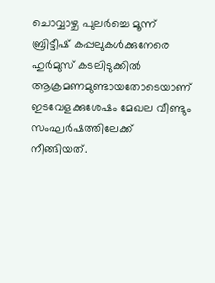ചൊവ്വാഴ്ച പുലർച്ചെ മൂന്ന് ബ്രിട്ടീഷ് കപ്പലുകൾക്കുനേരെ ഹുർമുസ് കടലിടുക്കിൽ ആക്രമണമുണ്ടായതോടെയാണ് ഇടവേളക്കുശേഷം മേഖല വീണ്ടും സംഘർഷത്തിലേക്ക് നീങ്ങിയത്.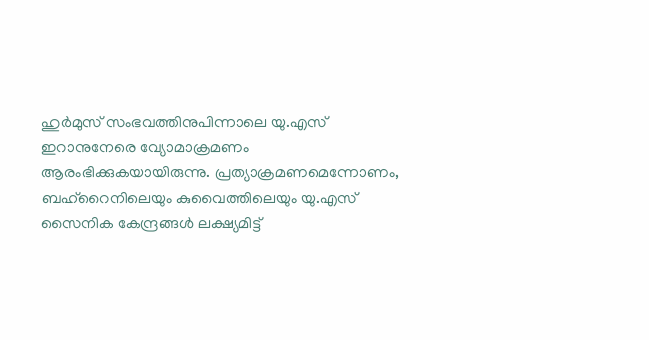ഹുർമുസ് സംഭവത്തിനുപിന്നാലെ യു.എസ് ഇറാനുനേരെ വ്യോമാക്രമണം ആരംഭിക്കുകയായിരുന്നു. പ്രത്യാക്രമണമെന്നോണം, ബഹ്റൈനിലെയും കുവൈത്തിലെയും യു.എസ് സൈനിക കേന്ദ്രങ്ങൾ ലക്ഷ്യമിട്ട്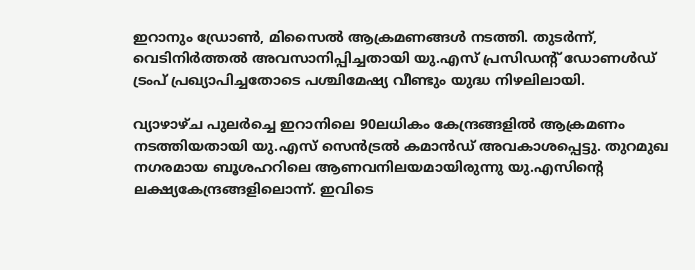ഇറാനും ഡ്രോൺ, മിസൈൽ ആക്രമണങ്ങൾ നടത്തി. തുടർന്ന്, വെടിനിർത്തൽ അവസാനിപ്പിച്ചതായി യു.എസ് പ്രസിഡന്റ് ഡോണൾഡ് ട്രംപ് പ്രഖ്യാപിച്ചതോടെ പശ്ചിമേഷ്യ വീണ്ടും യുദ്ധ നിഴലിലായി.

വ്യാഴാഴ്ച പുലർച്ചെ ഇറാനിലെ 90ലധികം കേന്ദ്രങ്ങളിൽ ആക്രമണം നടത്തിയതായി യു.എസ് സെൻട്രൽ കമാൻഡ് അവകാശപ്പെട്ടു. തുറമുഖ നഗരമായ ബൂശഹറിലെ ആണവനിലയമായിരുന്നു യു.എസിന്റെ ലക്ഷ്യകേന്ദ്രങ്ങളിലൊന്ന്. ഇവിടെ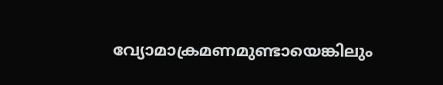വ്യോമാക്രമണമുണ്ടായെങ്കിലും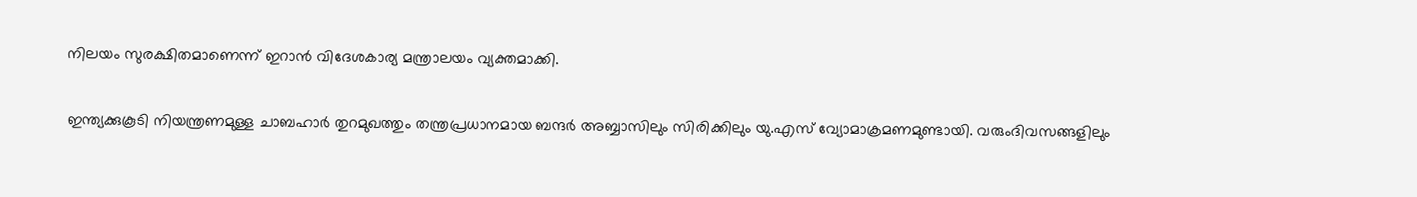നിലയം സുരക്ഷിതമാണെന്ന് ഇറാൻ വിദേശകാര്യ മന്ത്രാലയം വ്യക്തമാക്കി.

ഇന്ത്യക്കുകൂടി നിയന്ത്രണമുള്ള ചാബഹാർ തുറമുഖത്തും തന്ത്രപ്രധാനമായ ബന്ദർ അബ്ബാസിലും സിരിക്കിലും യു.എസ് വ്യോമാക്രമണമുണ്ടായി. വരുംദിവസങ്ങളിലും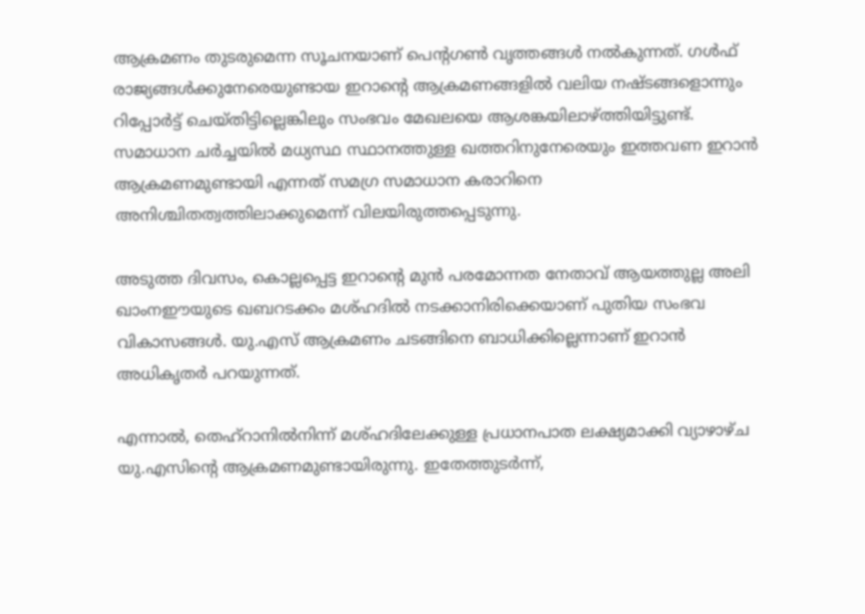ആക്രമണം തുടരുമെന്ന സൂചനയാണ് പെന്റഗൺ വൃത്തങ്ങൾ നൽകുന്നത്. ഗൾഫ് രാജ്യങ്ങൾക്കുനേരെയുണ്ടായ ഇറാന്റെ ആക്രമണങ്ങളിൽ വലിയ നഷ്ടങ്ങളൊന്നും റിപ്പോർട്ട് ചെയ്തിട്ടില്ലെങ്കിലും സംഭവം മേഖലയെ ആശങ്കയിലാഴ്ത്തിയിട്ടുണ്ട്. സമാധാന ചർച്ചയിൽ മധ്യസ്ഥ സ്ഥാനത്തുള്ള ഖത്തറിനുനേരെയും ഇത്തവണ ഇറാൻ ആക്രമണമുണ്ടായി എന്നത് സമഗ്ര സമാധാന കരാറിനെ അനിശ്ചിതത്വത്തിലാക്കുമെന്ന് വിലയിരുത്തപ്പെടുന്നു.

അടുത്ത ദിവസം, കൊല്ലപ്പെട്ട ഇറാന്റെ മുൻ പരമോന്നത നേതാവ് ആയത്തുല്ല അലി ഖാംനഈയുടെ ഖബറടക്കം മശ്ഹദിൽ നടക്കാനിരിക്കെയാണ് പുതിയ സംഭവ വികാസങ്ങൾ. യു.എസ് ആക്രമണം ചടങ്ങിനെ ബാധിക്കില്ലെന്നാണ് ഇറാൻ അധികൃതർ പറയുന്നത്.

എന്നാൽ, തെഹ്റാനിൽനിന്ന് മശ്ഹദിലേക്കുള്ള പ്രധാനപാത ലക്ഷ്യമാക്കി വ്യാഴാഴ്ച യു.എസിന്റെ ആക്രമണമുണ്ടായിരുന്നു. ഇതേത്തുടർന്ന്,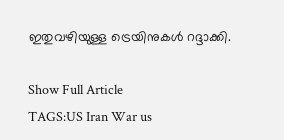ഇതുവഴിയുള്ള ട്രെയിനുകൾ റദ്ദാക്കി.

Show Full Article
TAGS:US Iran War us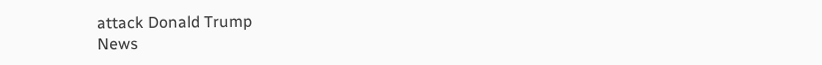attack Donald Trump
News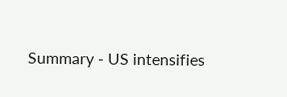Summary - US intensifies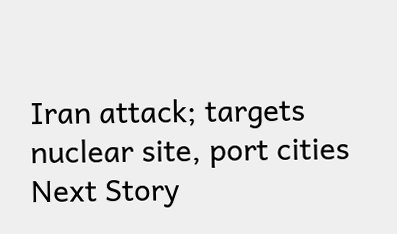Iran attack; targets nuclear site, port cities
Next Story